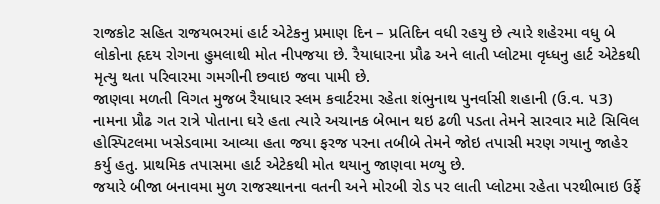રાજકોટ સહિત રાજયભરમાં હાર્ટ એટેકનુ પ્રમાણ દિન – પ્રતિદિન વધી રહયુ છે ત્યારે શહેરમા વધુ બે લોકોના હૃદય રોગના હુમલાથી મોત નીપજયા છે. રૈયાધારના પ્રૌઢ અને લાતી પ્લોટમા વૃધ્ધનુ હાર્ટ એટેકથી મૃત્યુ થતા પરિવારમા ગમગીની છવાઇ જવા પામી છે.
જાણવા મળતી વિગત મુજબ રૈયાધાર સ્લમ કવાર્ટરમા રહેતા શંભુનાથ પુનર્વાસી શહાની (ઉ.વ. પ3) નામના પ્રૌઢ ગત રાત્રે પોતાના ઘરે હતા ત્યારે અચાનક બેભાન થઇ ઢળી પડતા તેમને સારવાર માટે સિવિલ હોસ્પિટલમા ખસેડવામા આવ્યા હતા જયા ફરજ પરના તબીબે તેમને જોઇ તપાસી મરણ ગયાનુ જાહેર કર્યુ હતુ. પ્રાથમિક તપાસમા હાર્ટ એટેકથી મોત થયાનુ જાણવા મળ્યુ છે.
જયારે બીજા બનાવમા મુળ રાજસ્થાનના વતની અને મોરબી રોડ પર લાતી પ્લોટમા રહેતા પરથીભાઇ ઉર્ફે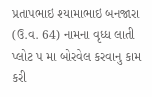પ્રતાપભાઇ શ્યામાભાઇ બનજારા (ઉ.વ. 64) નામના વૃધ્ધ લાતી પ્લોટ પ મા બોરવેલ કરવાનુ કામ કરી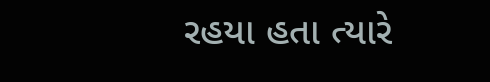રહયા હતા ત્યારે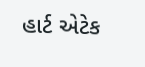હાર્ટ એટેક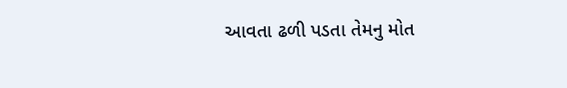આવતા ઢળી પડતા તેમનુ મોત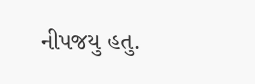નીપજયુ હતુ.